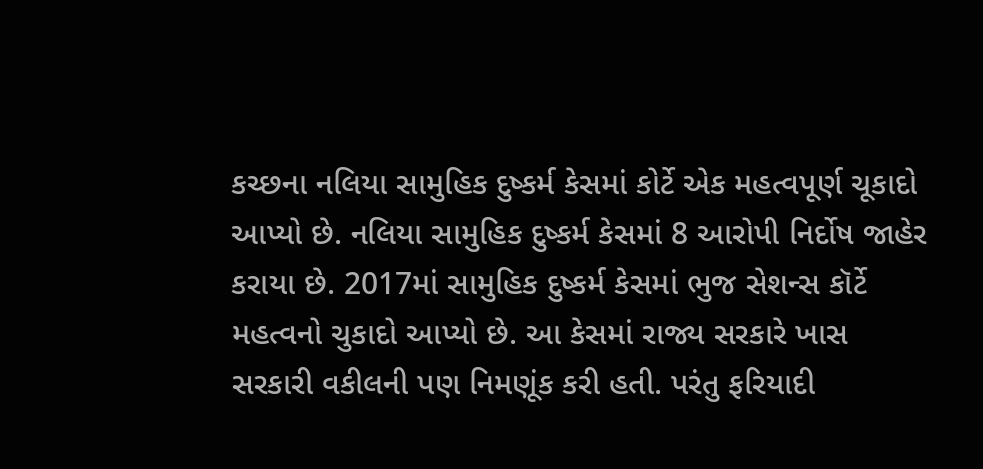કચ્છના નલિયા સામુહિક દુષ્કર્મ કેસમાં કોર્ટે એક મહત્વપૂર્ણ ચૂકાદો આપ્યો છે. નલિયા સામુહિક દુષ્કર્મ કેસમાં 8 આરોપી નિર્દોષ જાહેર કરાયા છે. 2017માં સામુહિક દુષ્કર્મ કેસમાં ભુજ સેશન્સ કૉર્ટે મહત્વનો ચુકાદો આપ્યો છે. આ કેસમાં રાજ્ય સરકારે ખાસ સરકારી વકીલની પણ નિમણૂંક કરી હતી. પરંતુ ફરિયાદી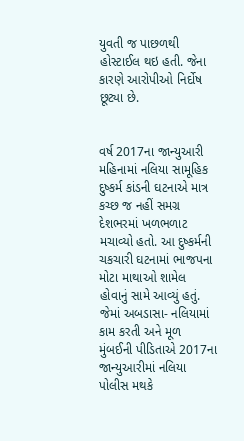યુવતી જ પાછળથી હોસ્ટાઈલ થઇ હતી. જેના કારણે આરોપીઓ નિર્દોષ છૂટ્યા છે.


વર્ષ 2017ના જાન્યુઆરી મહિનામાં નલિયા સામૂહિક દુષ્કર્મ કાંડની ઘટનાએ માત્ર કચ્છ જ નહીં સમગ્ર દેશભરમાં ખળભળાટ મચાવ્યો હતો. આ દુષ્કર્મની ચકચારી ઘટનામાં ભાજપના મોટા માથાઓ શામેલ હોવાનું સામે આવ્યું હતું. જેમાં અબડાસા- નલિયામાં કામ કરતી અને મૂળ મુંબઈની પીડિતાએ 2017ના જાન્યુઆરીમાં નલિયા પોલીસ મથકે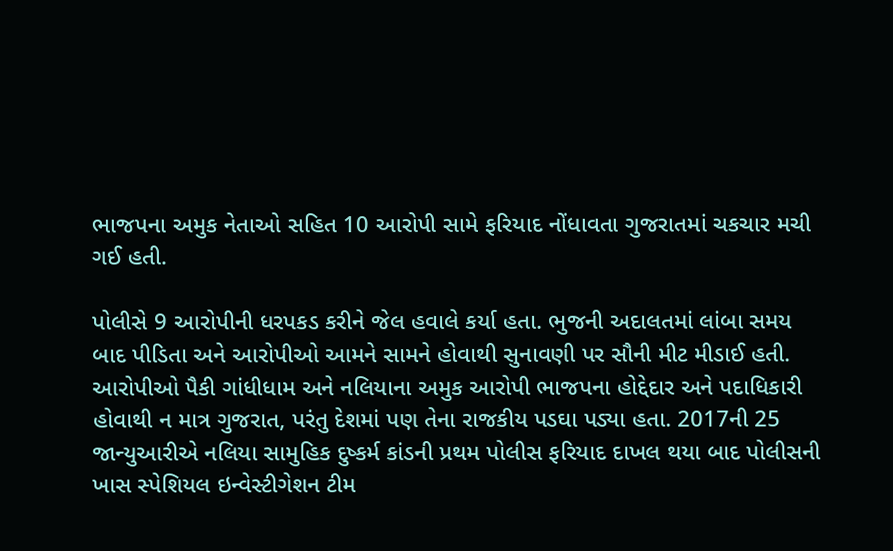ભાજપના અમુક નેતાઓ સહિત 10 આરોપી સામે ફરિયાદ નોંધાવતા ગુજરાતમાં ચકચાર મચી ગઈ હતી.

પોલીસે 9 આરોપીની ધરપકડ કરીને જેલ હવાલે કર્યા હતા. ભુજની અદાલતમાં લાંબા સમય બાદ પીડિતા અને આરોપીઓ આમને સામને હોવાથી સુનાવણી પર સૌની મીટ મીડાઈ હતી. આરોપીઓ પૈકી ગાંધીધામ અને નલિયાના અમુક આરોપી ભાજપના હોદ્દેદાર અને પદાધિકારી હોવાથી ન માત્ર ગુજરાત, પરંતુ દેશમાં પણ તેના રાજકીય પડઘા પડ્યા હતા. 2017ની 25 જાન્યુઆરીએ નલિયા સામુહિક દુષ્કર્મ કાંડની પ્રથમ પોલીસ ફરિયાદ દાખલ થયા બાદ પોલીસની ખાસ સ્પેશિયલ ઇન્વેસ્ટીગેશન ટીમ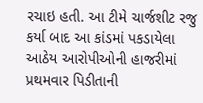રચાઇ હતી. આ ટીમે ચાર્જશીટ રજુ કર્યા બાદ આ કાંડમાં પકડાયેલા આઠેય આરોપીઓની હાજરીમાં પ્રથમવાર પિડીતાની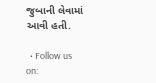જુબાની લેવામાં આવી હતી.

  • Follow us on: